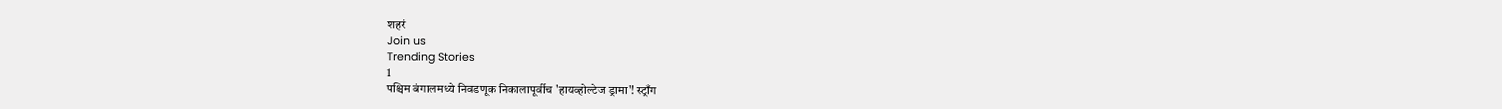शहरं
Join us
Trending Stories
1
पश्चिम बंगालमध्ये निवडणूक निकालापूर्वीच 'हायव्होल्टेज ड्रामा'! स्ट्राँग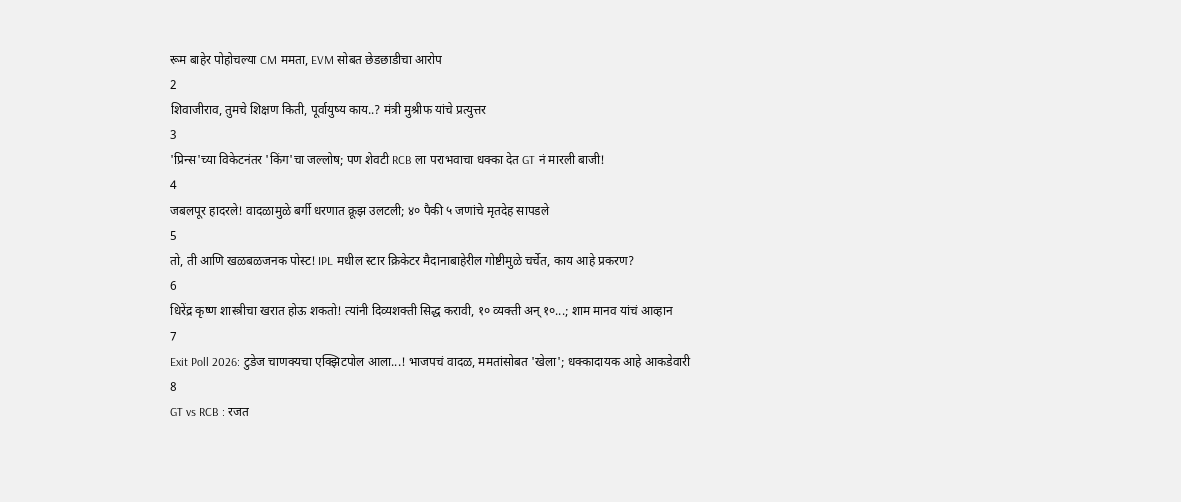रूम बाहेर पोहोचल्या CM ममता, EVM सोबत छेडछाडीचा आरोप
2
शिवाजीराव, तुमचे शिक्षण किती, पूर्वायुष्य काय..? मंत्री मुश्रीफ यांचे प्रत्युत्तर
3
'प्रिन्स'च्या विकेटनंतर 'किंग'चा जल्लोष; पण शेवटी RCB ला पराभवाचा धक्का देत GT नं मारली बाजी!
4
जबलपूर हादरले! वादळामुळे बर्गी धरणात क्रूझ उलटली; ४० पैकी ५ जणांचे मृतदेह सापडले
5
तो, ती आणि खळबळजनक पोस्ट! IPL मधील स्टार क्रिकेटर मैदानाबाहेरील गोष्टीमुळे चर्चेत, काय आहे प्रकरण?
6
धिरेंद्र कृष्ण शास्त्रीचा खरात होऊ शकतो! त्यांनी दिव्यशक्ती सिद्ध करावी, १० व्यक्ती अन् १०...; शाम मानव यांचं आव्हान
7
Exit Poll 2026: टुडेज चाणक्यचा एक्झिटपोल आला...! भाजपचं वादळ, ममतांसोबत 'खेला'; धक्कादायक आहे आकडेवारी
8
GT vs RCB : रजत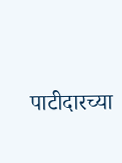पाटीदारच्या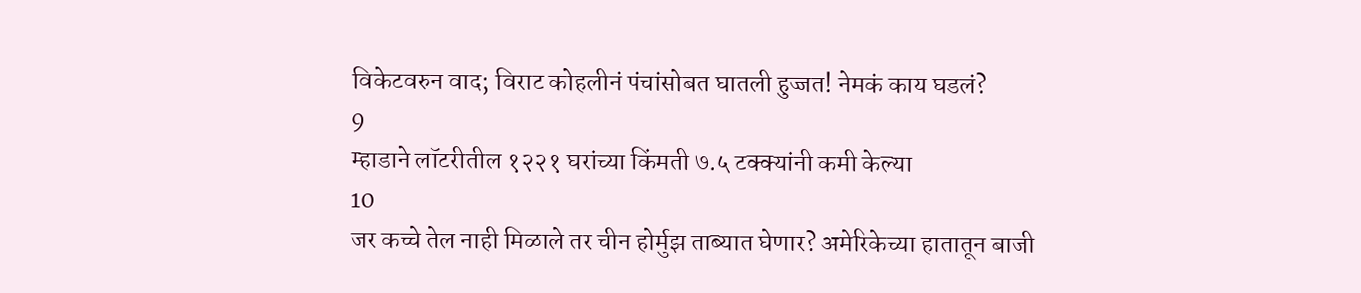विकेटवरुन वाद; विराट कोहलीनं पंचांसोबत घातली हुज्जत! नेमकं काय घडलं?
9
म्हाडाने लॉटरीतील १२२१ घरांच्या किंमती ७.५ टक्क्यांनी कमी केल्या
10
जर कच्चे तेल नाही मिळाले तर चीन होर्मुझ ताब्यात घेणार? अमेरिकेच्या हातातून बाजी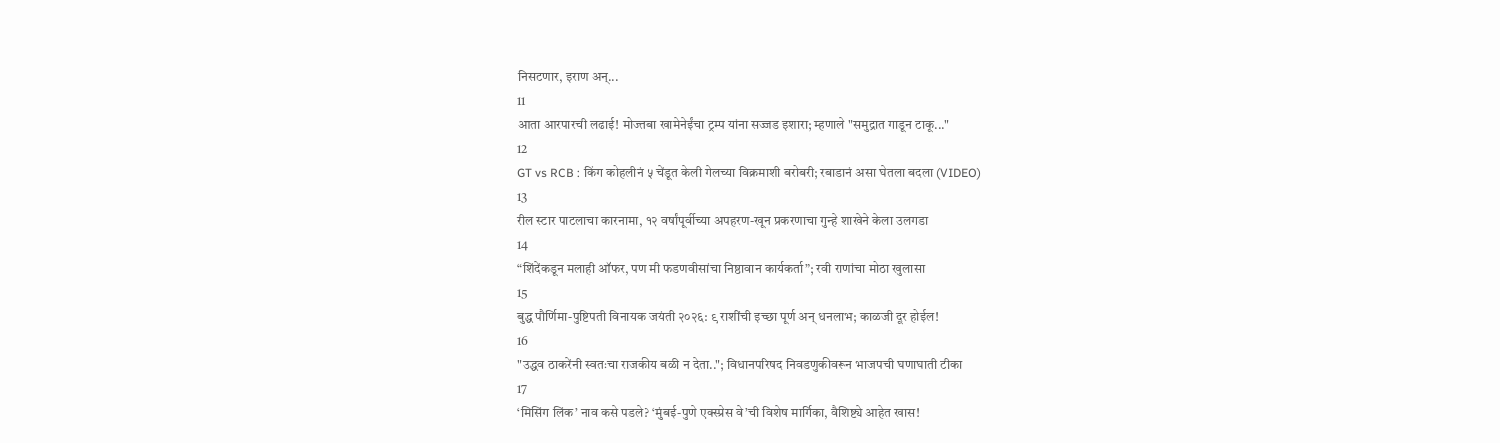निसटणार, इराण अन्...
11
आता आरपारची लढाई! मोज्तबा खामेनेईंचा ट्रम्प यांना सज्जड इशारा; म्हणाले "समुद्रात गाडून टाकू..."
12
GT vs RCB : किंग कोहलीनं ५ चेंडूत केली गेलच्या विक्रमाशी बरोबरी; रबाडानं असा घेतला बदला (VIDEO)
13
रील स्टार पाटलाचा कारनामा, १२ वर्षांपूर्वीच्या अपहरण-खून प्रकरणाचा गुन्हे शाखेने केला उलगडा
14
“शिंदेंकडून मलाही ऑफर, पण मी फडणवीसांचा निष्ठावान कार्यकर्ता”; रवी राणांचा मोठा खुलासा
15
बुद्ध पौर्णिमा-पुष्टिपती विनायक जयंती २०२६: ९ राशींची इच्छा पूर्ण अन् धनलाभ; काळजी दूर होईल!
16
"उद्धव ठाकरेंनी स्वतःचा राजकीय बळी न देता.."; विधानपरिषद निवडणुकीवरून भाजपची घणाघाती टीका
17
‘मिसिंग लिंक’ नाव कसे पडले? ‘मुंबई-पुणे एक्स्प्रेस वे’ची विशेष मार्गिका, वैशिष्ट्ये आहेत खास!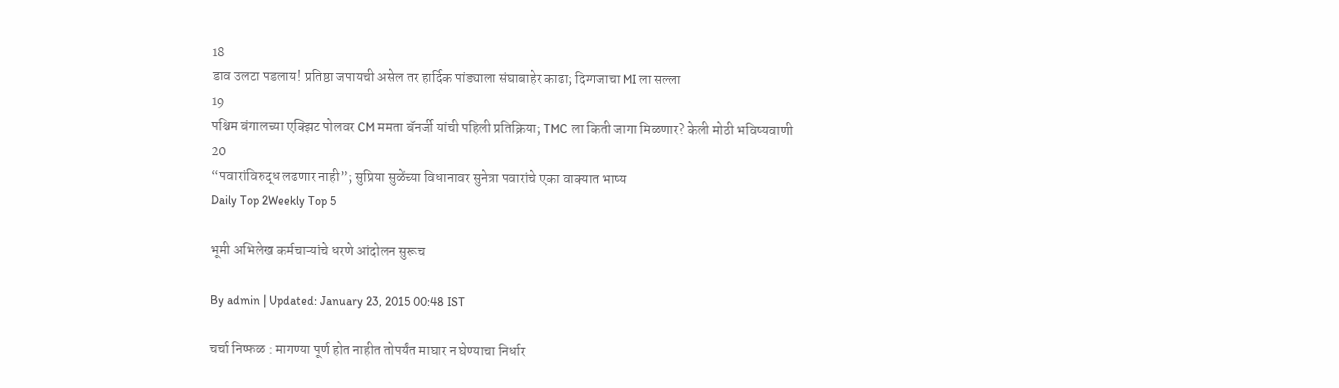18
डाव उलटा पडलाय! प्रतिष्ठा जपायची असेल तर हार्दिक पांड्याला संघाबाहेर काढा; दिग्गजाचा MI ला सल्ला
19
पश्चिम बंगालच्या एक्झिट पोलवर CM ममता बॅनर्जी यांची पहिली प्रतिक्रिया; TMC ला किती जागा मिळणार? केली मोठी भविष्यवाणी
20
“पवारांविरुद्ध लढणार नाही”; सुप्रिया सुळेंच्या विधानावर सुनेत्रा पवारांचे एका वाक्यात भाष्य
Daily Top 2Weekly Top 5

भूमी अभिलेख कर्मचाऱ्यांचे धरणे आंदोलन सुरूच

By admin | Updated: January 23, 2015 00:48 IST

चर्चा निष्फळ : मागण्या पूर्ण होत नाहीत तोपर्यंत माघार न घेण्याचा निर्धार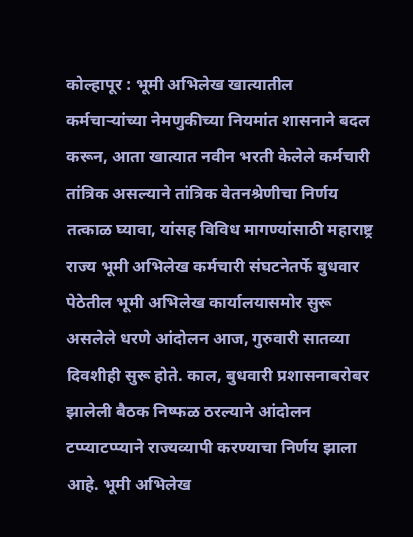कोल्हापूर : भूमी अभिलेख खात्यातील कर्मचाऱ्यांच्या नेमणुकीच्या नियमांत शासनाने बदल करून, आता खात्यात नवीन भरती केलेले कर्मचारी तांत्रिक असल्याने तांत्रिक वेतनश्रेणीचा निर्णय तत्काळ घ्यावा, यांसह विविध मागण्यांसाठी महाराष्ट्र राज्य भूमी अभिलेख कर्मचारी संघटनेतर्फे बुधवार पेठेतील भूमी अभिलेख कार्यालयासमोर सुरू असलेले धरणे आंदोलन आज, गुरुवारी सातव्या दिवशीही सुरू होते. काल, बुधवारी प्रशासनाबरोबर झालेली बैठक निष्फळ ठरल्याने आंदोलन टप्प्याटप्प्याने राज्यव्यापी करण्याचा निर्णय झाला आहे. भूमी अभिलेख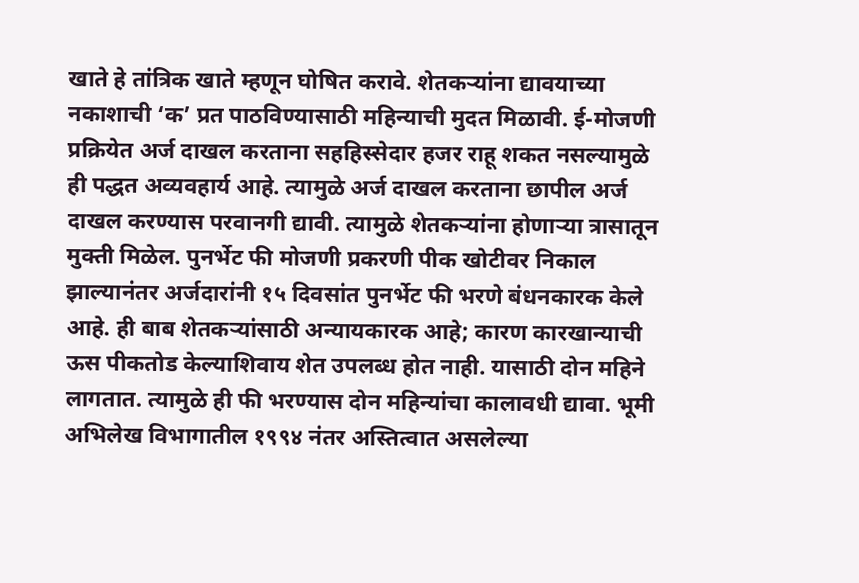खाते हे तांत्रिक खाते म्हणून घोषित करावे. शेतकऱ्यांना द्यावयाच्या नकाशाची ‘क’ प्रत पाठविण्यासाठी महिन्याची मुदत मिळावी. ई-मोजणी प्रक्रियेत अर्ज दाखल करताना सहहिस्सेदार हजर राहू शकत नसल्यामुळे ही पद्धत अव्यवहार्य आहे. त्यामुळे अर्ज दाखल करताना छापील अर्ज दाखल करण्यास परवानगी द्यावी. त्यामुळे शेतकऱ्यांना होणाऱ्या त्रासातून मुक्ती मिळेल. पुनर्भेट फी मोजणी प्रकरणी पीक खोटीवर निकाल झाल्यानंतर अर्जदारांनी १५ दिवसांत पुनर्भेट फी भरणे बंधनकारक केले आहे. ही बाब शेतकऱ्यांसाठी अन्यायकारक आहे; कारण कारखान्याची ऊस पीकतोड केल्याशिवाय शेत उपलब्ध होत नाही. यासाठी दोन महिने लागतात. त्यामुळे ही फी भरण्यास दोन महिन्यांचा कालावधी द्यावा. भूमी अभिलेख विभागातील १९९४ नंतर अस्तित्वात असलेल्या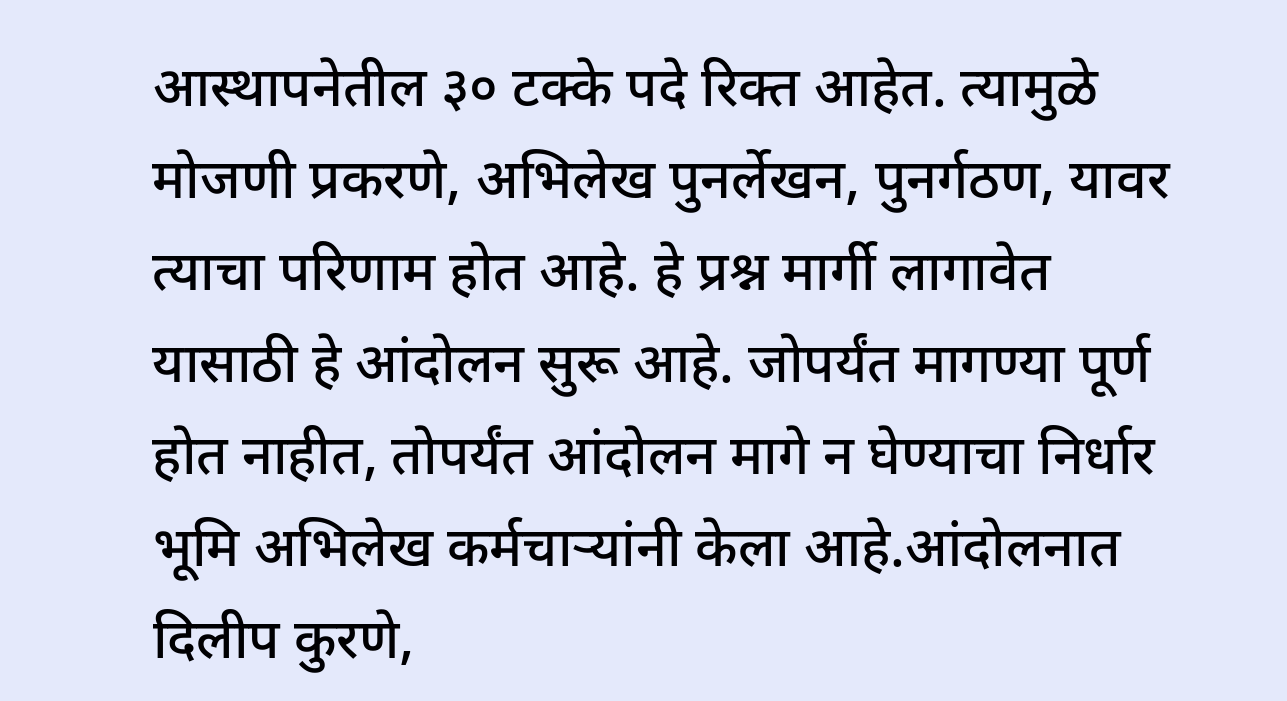आस्थापनेतील ३० टक्के पदे रिक्त आहेत. त्यामुळे मोजणी प्रकरणे, अभिलेख पुनर्लेखन, पुनर्गठण, यावर त्याचा परिणाम होत आहे. हे प्रश्न मार्गी लागावेत यासाठी हे आंदोलन सुरू आहे. जोपर्यंत मागण्या पूर्ण होत नाहीत, तोपर्यंत आंदोलन मागे न घेण्याचा निर्धार भूमि अभिलेख कर्मचाऱ्यांनी केला आहे.आंदोलनात दिलीप कुरणे,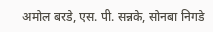अमोल बरडे, एस. पी. सन्नके, सोनबा निगडे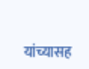यांच्यासह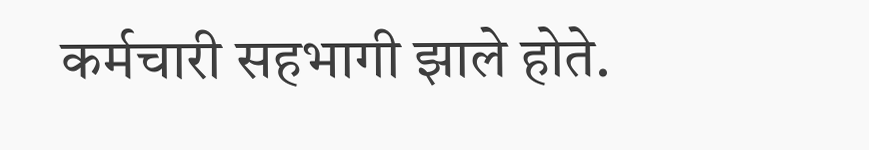कर्मचारी सहभागी झाले होते.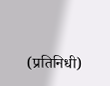(प्रतिनिधी)